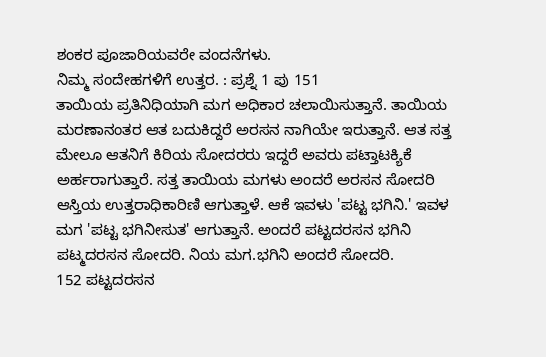ಶಂಕರ ಪೂಜಾರಿಯವರೇ ವಂದನೆಗಳು.
ನಿಮ್ಮ ಸಂದೇಹಗಳಿಗೆ ಉತ್ತರ. : ಪ್ರಶ್ನೆ 1 ಪು 151
ತಾಯಿಯ ಪ್ರತಿನಿಧಿಯಾಗಿ ಮಗ ಅಧಿಕಾರ ಚಲಾಯಿಸುತ್ತಾನೆ. ತಾಯಿಯ ಮರಣಾನಂತರ ಆತ ಬದುಕಿದ್ದರೆ ಅರಸನ ನಾಗಿಯೇ ಇರುತ್ತಾನೆ. ಆತ ಸತ್ತ ಮೇಲೂ ಆತನಿಗೆ ಕಿರಿಯ ಸೋದರರು ಇದ್ದರೆ ಅವರು ಪಟ್ತಾಟಕ್ಯಿಕೆ ಅರ್ಹರಾಗುತ್ತಾರೆ. ಸತ್ತ ತಾಯಿಯ ಮಗಳು ಅಂದರೆ ಅರಸನ ಸೋದರಿ ಆಸ್ತಿಯ ಉತ್ತರಾಧಿಕಾರಿಣಿ ಆಗುತ್ತಾಳೆ. ಆಕೆ ಇವಳು 'ಪಟ್ಟ ಭಗಿನಿ.' ಇವಳ ಮಗ 'ಪಟ್ಟ ಭಗಿನೀಸುತ' ಆಗುತ್ತಾನೆ. ಅಂದರೆ ಪಟ್ಟದರಸನ ಭಗಿನಿ ಪಟ್ಮದರಸನ ಸೋದರಿ. ನಿಯ ಮಗ.ಭಗಿನಿ ಅಂದರೆ ಸೋದರಿ.
152 ಪಟ್ಟದರಸನ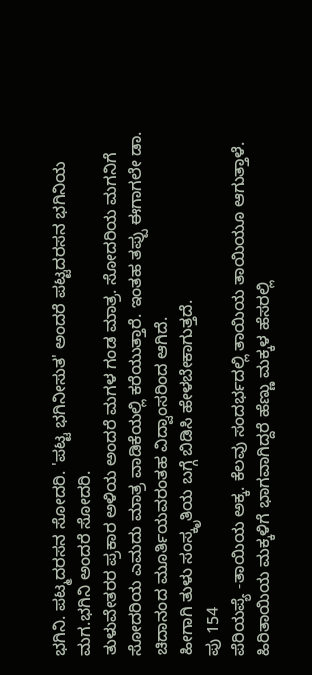ಭಗಿನಿ. ಪಟ್ಮದರಸನ ಸೋದರಿ. 'ಪಟ್ಟ ಭಗಿನೀಸುತ' ಅಂದರೆ ಪಟ್ಟದರಸನ ಭಗಿನಿಯ ಮಗ.ಭಗಿನಿ ಅಂದರೆ ಸೋದರಿ.
ತುಳುವೇತರರ ಪ್ರಕಾರ ಅಳಿಯ ಅಂದರೆ ಮಗಳ ಗಂಡ ಮಾತ್ರ. ಸೋದರಿಯ ಮಗನಿಗೆ ಸೋದರಿಯ ಎಮದು ಮಾತ್ರ ವಾಡಿಕೆಯಲ್ಲಿ ಕರೆಯುತ್ತಾರೆ. ಇಂತಹ ತಪ್ಪು ಈಗಾಗಲೇ ಡಾ. ಚಿದಾನಂದ ಮೂರ್ತಿಯವರಂತಹ ವಿದ್ವಾಂಸರಿಂದ ಆಗಿದೆ.
ಹೀಗಾಗಿ ತುಳು ಸಂಸ್ಕೃತಿಯ ಬಗ್ಗೆ ಬಿಡಿಸಿ ಹೇಳಬೇಕಾಗುತ್ತದೆ.
ಪು 154
ಪೆರಿಯಪ್ಯೆ -ತಾಯಿಯ ಅಕ್ಕ. ಕೆಲವು ಸಂದರ್ಭದಲ್ಲಿ ತಾಯಿಯ ತಾಯಿಯೂ ಆಗುತ್ತಾಳೆ. ಹಿರಿತಾಯಿಯ ಮಕ್ಕಳಿಗೆ ಭಾಗವಾಗಿದ್ದರೆ ಹೆಣ್ಣು ಮಕ್ಕಳ ಹೆಸರಲ್ಲಿ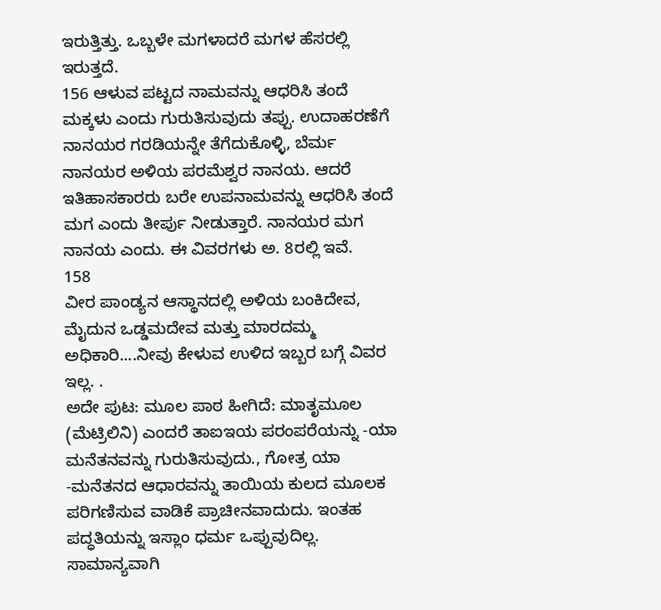ಇರುತ್ತಿತ್ತು. ಒಬ್ಬಳೇ ಮಗಳಾದರೆ ಮಗಳ ಹೆಸರಲ್ಲಿ ಇರುತ್ತದೆ.
156 ಆಳುವ ಪಟ್ಟದ ನಾಮವನ್ನು ಆಧರಿಸಿ ತಂದೆ ಮಕ್ಕಳು ಎಂದು ಗುರುತಿಸುವುದು ತಪ್ಪು. ಉದಾಹರಣೆಗೆ ನಾನಯರ ಗರಡಿಯನ್ನೇ ತೆಗೆದುಕೊಳ್ಳಿ, ಬೆರ್ಮ ನಾನಯರ ಅಳಿಯ ಪರಮೆಶ್ವರ ನಾನಯ. ಆದರೆ ಇತಿಹಾಸಕಾರರು ಬರೇ ಉಪನಾಮವನ್ನು ಆಧರಿಸಿ ತಂದೆ ಮಗ ಎಂದು ತೀರ್ಪು ನೀಡುತ್ತಾರೆ. ನಾನಯರ ಮಗ ನಾನಯ ಎಂದು. ಈ ವಿವರಗಳು ಅ. 8ರಲ್ಲಿ ಇವೆ.
158
ವೀರ ಪಾಂಡ್ಯನ ಆಸ್ಥಾನದಲ್ಲಿ ಅಳಿಯ ಬಂಕಿದೇವ, ಮೈದುನ ಒಡ್ಡಮದೇವ ಮತ್ತು ಮಾರದಮ್ಮ ಅಧಿಕಾರಿ....ನೀವು ಕೇಳುವ ಉಳಿದ ಇಬ್ಬರ ಬಗ್ಗೆ ವಿವರ ಇಲ್ಲ. .
ಅದೇ ಪುಟ: ಮೂಲ ಪಾಠ ಹೀಗಿದೆ: ಮಾತೃಮೂಲ (ಮೆಟ್ರಿಲಿನಿ) ಎಂದರೆ ತಾಐಇಯ ಪರಂಪರೆಯನ್ನು -ಯಾ ಮನೆತನವನ್ನು ಗುರುತಿಸುವುದು., ಗೋತ್ರ ಯಾ -ಮನೆತನದ ಆಧಾರವನ್ನು ತಾಯಿಯ ಕುಲದ ಮೂಲಕ ಪರಿಗಣಿಸುವ ವಾಡಿಕೆ ಪ್ರಾಚೀನವಾದುದು. ಇಂತಹ ಪದ್ಧತಿಯನ್ನು ಇಸ್ಲಾಂ ಧರ್ಮ ಒಪ್ಪುವುದಿಲ್ಲ. ಸಾಮಾನ್ಯವಾಗಿ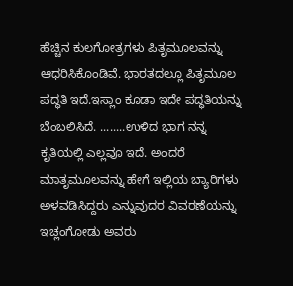ಹೆಚ್ಚಿನ ಕುಲಗೋತ್ರಗಳು ಪಿತೃಮೂಲವನ್ನು ಆಧರಿಸಿಕೊಂಡಿವೆ. ಭಾರತದಲ್ಲೂ ಪಿತೃಮೂಲ ಪದ್ಧತಿ ಇದೆ.ಇಸ್ಲಾಂ ಕೂಡಾ ಇದೇ ಪದ್ಧತಿಯನ್ನು ಬೆಂಬಲಿಸಿದೆ. ........ಉಳಿದ ಭಾಗ ನನ್ನ ಕೃತಿಯಲ್ಲಿ ಎಲ್ಲವೂ ಇದೆ. ಅಂದರೆ ಮಾತೃಮೂಲವನ್ನು ಹೇಗೆ ಇಲ್ಲಿಯ ಬ್ಯಾರಿಗಳು ಅಳವಡಿಸಿದ್ದರು ಎನ್ನುವುದರ ವಿವರಣೆಯನ್ನು ಇಚ್ಲಂಗೋಡು ಅವರು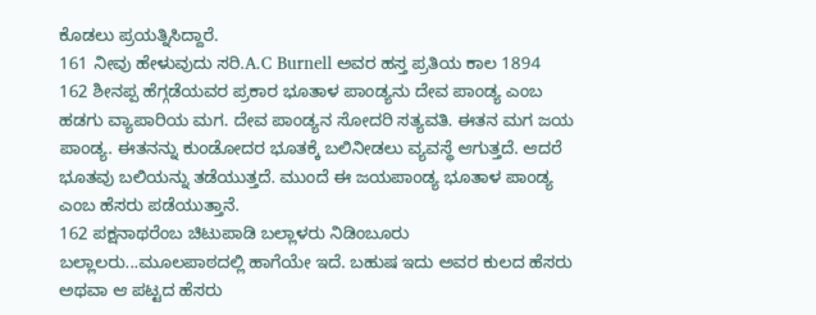ಕೊಡಲು ಪ್ರಯತ್ನಿಸಿದ್ದಾರೆ.
161 ನೀವು ಹೇಳುವುದು ಸರಿ.A.C Burnell ಅವರ ಹಸ್ತ ಪ್ರತಿಯ ಕಾಲ 1894
162 ಶೀನಪ್ಪ ಹೆಗ್ಗಡೆಯವರ ಪ್ರಕಾರ ಭೂತಾಳ ಪಾಂಡ್ಯನು ದೇವ ಪಾಂಡ್ಯ ಎಂಬ ಹಡಗು ವ್ಯಾಪಾರಿಯ ಮಗ. ದೇವ ಪಾಂಡ್ಯನ ಸೋದರಿ ಸತ್ಯವತಿ. ಈತನ ಮಗ ಜಯ ಪಾಂಡ್ಯ. ಈತನನ್ನು ಕುಂಡೋದರ ಭೂತಕ್ಕೆ ಬಲಿನೀಡಲು ವ್ಯವಸ್ಥೆ ಆಗುತ್ತದೆ. ಆದರೆ ಭೂತವು ಬಲಿಯನ್ನು ತಡೆಯುತ್ತದೆ. ಮುಂದೆ ಈ ಜಯಪಾಂಡ್ಯ ಭೂತಾಳ ಪಾಂಡ್ಯ ಎಂಬ ಹೆಸರು ಪಡೆಯುತ್ತಾನೆ.
162 ಪಕ್ಷನಾಥರೆಂಬ ಚಿಟುಪಾಡಿ ಬಲ್ಲಾಳರು ನಿಡಿಂಬೂರು ಬಲ್ಲಾಲರು...ಮೂಲಪಾಠದಲ್ಲಿ ಹಾಗೆಯೇ ಇದೆ. ಬಹುಷ ಇದು ಅವರ ಕುಲದ ಹೆಸರು ಅಥವಾ ಆ ಪಟ್ಟದ ಹೆಸರು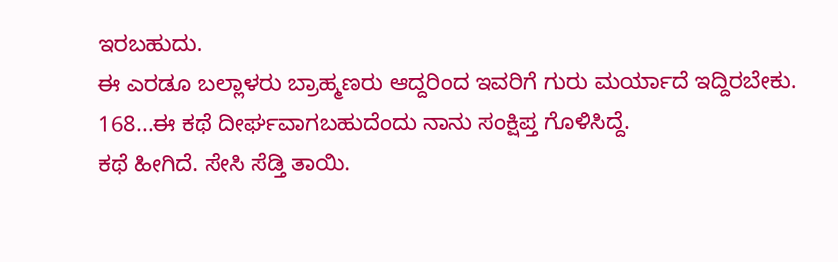ಇರಬಹುದು.
ಈ ಎರಡೂ ಬಲ್ಲಾಳರು ಬ್ರಾಹ್ಮಣರು ಆದ್ದರಿಂದ ಇವರಿಗೆ ಗುರು ಮರ್ಯಾದೆ ಇದ್ದಿರಬೇಕು.
168...ಈ ಕಥೆ ದೀರ್ಘವಾಗಬಹುದೆಂದು ನಾನು ಸಂಕ್ಷಿಪ್ತ ಗೊಳಿಸಿದ್ದೆ.
ಕಥೆ ಹೀಗಿದೆ. ಸೇಸಿ ಸೆಡ್ತಿ ತಾಯಿ.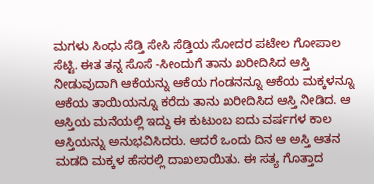ಮಗಳು ಸಿಂಧು ಸೆಡ್ತಿ ಸೇಸಿ ಸೆಡ್ತಿಯ ಸೋದರ ಪಟೇಲ ಗೋಪಾಲ ಸೆಟ್ಟಿ. ಈತ ತನ್ನ ಸೊಸೆ -ಸೀಂದುಗೆ ತಾನು ಖರೀದಿಸಿದ ಆಸ್ತಿ ನೀಡುವುದಾಗಿ ಆಕೆಯನ್ನು ಆಕೆಯ ಗಂಡನನ್ನೂ ಆಕೆಯ ಮಕ್ಕಳನ್ನೂ ಆಕೆಯ ತಾಯಿಯನ್ನೂ ಕರೆದು ತಾನು ಖರೀದಿಸಿದ ಆಸ್ತಿ ನೀಡಿದ. ಆ ಆಸ್ತಿಯ ಮನೆಯಲ್ಲಿ ಇದ್ದು ಈ ಕುಟುಂಬ ಐದು ವರ್ಷಗಳ ಕಾಲ ಆಸ್ತಿಯನ್ನು ಅನುಭವಿಸಿದರು. ಆದರೆ ಒಂದು ದಿನ ಆ ಅಸ್ತಿ ಆತನ ಮಡದಿ ಮಕ್ಕಳ ಹೆಸರಲ್ಲಿ ದಾಖಲಾಯಿತು. ಈ ಸತ್ಯ ಗೊತ್ತಾದ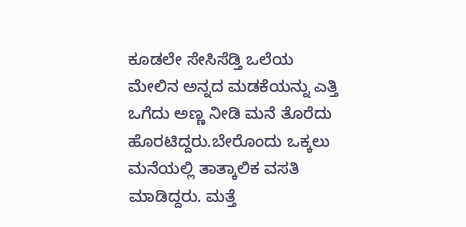ಕೂಡಲೇ ಸೇಸಿಸೆಡ್ತಿ ಒಲೆಯ ಮೇಲಿನ ಅನ್ನದ ಮಡಕೆಯನ್ನು ಎತ್ತಿ ಒಗೆದು ಅಣ್ಣ ನೀಡಿ ಮನೆ ತೊರೆದು ಹೊರಟಿದ್ದರು.ಬೇರೊಂದು ಒಕ್ಕಲು ಮನೆಯಲ್ಲಿ ತಾತ್ಕಾಲಿಕ ವಸತಿ ಮಾಡಿದ್ದರು. ಮತ್ತೆ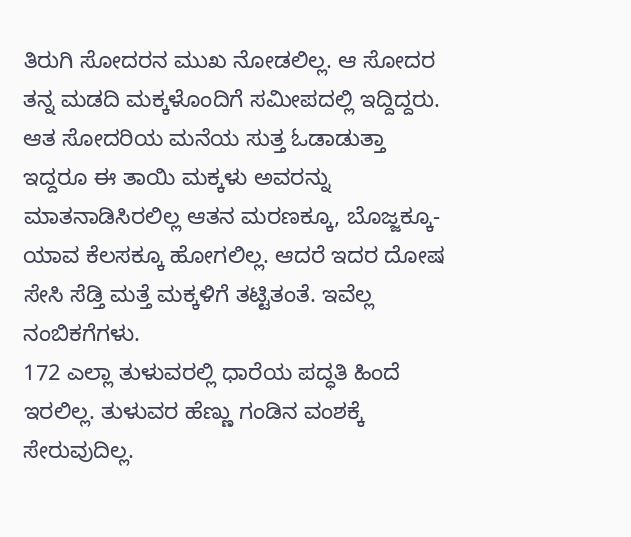ತಿರುಗಿ ಸೋದರನ ಮುಖ ನೋಡಲಿಲ್ಲ. ಆ ಸೋದರ ತನ್ನ ಮಡದಿ ಮಕ್ಕಳೊಂದಿಗೆ ಸಮೀಪದಲ್ಲಿ ಇದ್ದಿದ್ದರು. ಆತ ಸೋದರಿಯ ಮನೆಯ ಸುತ್ತ ಓಡಾಡುತ್ತಾ ಇದ್ದರೂ ಈ ತಾಯಿ ಮಕ್ಕಳು ಅವರನ್ನು ಮಾತನಾಡಿಸಿರಲಿಲ್ಲ ಆತನ ಮರಣಕ್ಕೂ, ಬೊಜ್ಜಕ್ಕೂ- ಯಾವ ಕೆಲಸಕ್ಕೂ ಹೋಗಲಿಲ್ಲ. ಆದರೆ ಇದರ ದೋಷ ಸೇಸಿ ಸೆಡ್ತಿ ಮತ್ತೆ ಮಕ್ಕಳಿಗೆ ತಟ್ಟಿತಂತೆ. ಇವೆಲ್ಲ ನಂಬಿಕಗೆಗಳು.
172 ಎಲ್ಲಾ ತುಳುವರಲ್ಲಿ ಧಾರೆಯ ಪದ್ಧತಿ ಹಿಂದೆ ಇರಲಿಲ್ಲ. ತುಳುವರ ಹೆಣ್ಣು ಗಂಡಿನ ವಂಶಕ್ಕೆ ಸೇರುವುದಿಲ್ಲ.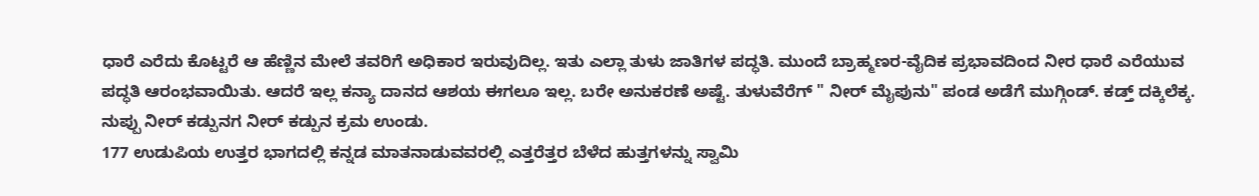ಧಾರೆ ಎರೆದು ಕೊಟ್ಟರೆ ಆ ಹೆಣ್ಣಿನ ಮೇಲೆ ತವರಿಗೆ ಅಧಿಕಾರ ಇರುವುದಿಲ್ಲ. ಇತು ಎಲ್ಲಾ ತುಳು ಜಾತಿಗಳ ಪದ್ಧತಿ. ಮುಂದೆ ಬ್ರಾಹ್ಮಣರ-ವೈದಿಕ ಪ್ರಭಾವದಿಂದ ನೀರ ಧಾರೆ ಎರೆಯುವ ಪದ್ಧತಿ ಆರಂಭವಾಯಿತು. ಆದರೆ ಇಲ್ಲ ಕನ್ಯಾ ದಾನದ ಆಶಯ ಈಗಲೂ ಇಲ್ಲ. ಬರೇ ಅನುಕರಣೆ ಅಷ್ಟೆ. ತುಳುವೆರೆಗ್ " ನೀರ್ ಮೈಪುನು" ಪಂಡ ಅಡೆಗೆ ಮುಗ್ಗಿಂಡ್. ಕಡ್ತ್ ದಕ್ಕಿಲೆಕ್ಕ. ನುಪ್ಪು ನೀರ್ ಕಡ್ಪುನಗ ನೀರ್ ಕಡ್ಪುನ ಕ್ರಮ ಉಂಡು.
177 ಉಡುಪಿಯ ಉತ್ತರ ಭಾಗದಲ್ಲಿ ಕನ್ನಡ ಮಾತನಾಡುವವರಲ್ಲಿ ಎತ್ತರೆತ್ತರ ಬೆಳೆದ ಹುತ್ತಗಳನ್ನು ಸ್ವಾಮಿ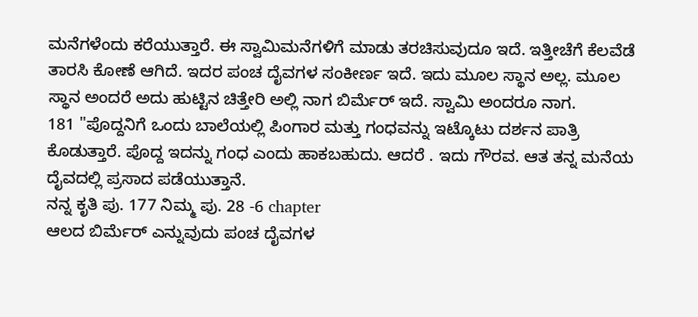ಮನೆಗಳೆಂದು ಕರೆಯುತ್ತಾರೆ. ಈ ಸ್ವಾಮಿಮನೆಗಳಿಗೆ ಮಾಡು ತರಚಿಸುವುದೂ ಇದೆ. ಇತ್ತೀಚೆಗೆ ಕೆಲವೆಡೆ ತಾರಸಿ ಕೋಣೆ ಆಗಿದೆ. ಇದರ ಪಂಚ ದೈವಗಳ ಸಂಕೀರ್ಣ ಇದೆ. ಇದು ಮೂಲ ಸ್ಥಾನ ಅಲ್ಲ. ಮೂಲ ಸ್ಥಾನ ಅಂದರೆ ಅದು ಹುಟ್ಟಿನ ಚಿತ್ತೇರಿ ಅಲ್ಲಿ ನಾಗ ಬಿರ್ಮೆರ್ ಇದೆ. ಸ್ವಾಮಿ ಅಂದರೂ ನಾಗ.
181 "ಪೊದ್ದನಿಗೆ ಒಂದು ಬಾಲೆಯಲ್ಲಿ ಪಿಂಗಾರ ಮತ್ತು ಗಂಧವನ್ನು ಇಟ್ಕೊಟು ದರ್ಶನ ಪಾತ್ರಿ ಕೊಡುತ್ತಾರೆ. ಪೊದ್ದ ಇದನ್ನು ಗಂಧ ಎಂದು ಹಾಕಬಹುದು. ಆದರೆ . ಇದು ಗೌರವ. ಆತ ತನ್ನ ಮನೆಯ ದೈವದಲ್ಲಿ ಪ್ರಸಾದ ಪಡೆಯುತ್ತಾನೆ.
ನನ್ನ ಕೃತಿ ಪು. 177 ನಿಮ್ಮ ಪು. 28 -6 chapter
ಆಲದ ಬಿರ್ಮೆರ್ ಎನ್ನುವುದು ಪಂಚ ದೈವಗಳ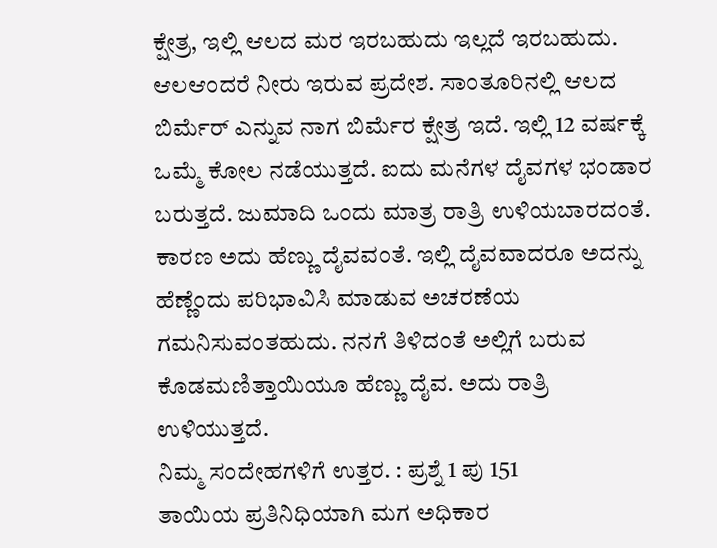ಕ್ಷೇತ್ರ, ಇಲ್ಲಿ ಆಲದ ಮರ ಇರಬಹುದು ಇಲ್ಲದೆ ಇರಬಹುದು. ಆಲಆಂದರೆ ನೀರು ಇರುವ ಪ್ರದೇಶ. ಸಾಂತೂರಿನಲ್ಲಿ ಆಲದ ಬಿರ್ಮೆರ್ ಎನ್ನುವ ನಾಗ ಬಿರ್ಮೆರ ಕ್ಷೇತ್ರ ಇದೆ. ಇಲ್ಲಿ 12 ವರ್ಷಕ್ಕೆ ಒಮ್ಮೆ ಕೋಲ ನಡೆಯುತ್ತದೆ. ಐದು ಮನೆಗಳ ದೈವಗಳ ಭಂಡಾರ ಬರುತ್ತದೆ. ಜುಮಾದಿ ಒಂದು ಮಾತ್ರ ರಾತ್ರಿ ಉಳಿಯಬಾರದಂತೆ. ಕಾರಣ ಅದು ಹೆಣ್ಣು ದೈವವಂತೆ. ಇಲ್ಲಿ ದೈವವಾದರೂ ಅದನ್ನು ಹೆಣ್ಣೆಂದು ಪರಿಭಾವಿಸಿ ಮಾಡುವ ಅಚರಣೆಯ ಗಮನಿಸುವಂತಹುದು. ನನಗೆ ತಿಳಿದಂತೆ ಅಲ್ಲಿಗೆ ಬರುವ ಕೊಡಮಣಿತ್ತಾಯಿಯೂ ಹೆಣ್ಣು ದೈವ. ಅದು ರಾತ್ರಿ ಉಳಿಯುತ್ತದೆ.
ನಿಮ್ಮ ಸಂದೇಹಗಳಿಗೆ ಉತ್ತರ. : ಪ್ರಶ್ನೆ 1 ಪು 151
ತಾಯಿಯ ಪ್ರತಿನಿಧಿಯಾಗಿ ಮಗ ಅಧಿಕಾರ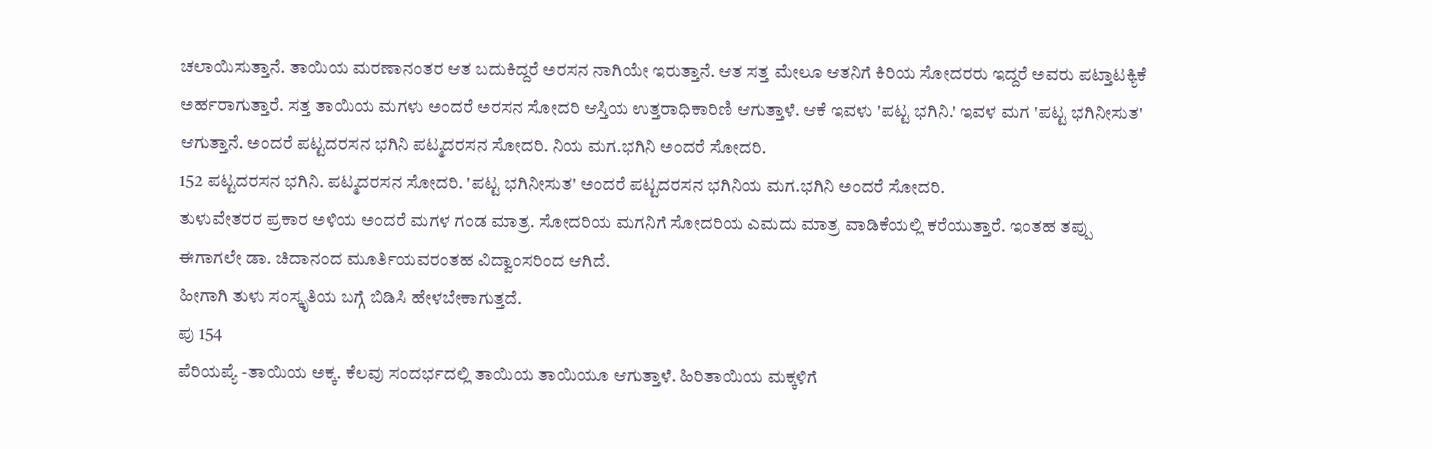ಚಲಾಯಿಸುತ್ತಾನೆ. ತಾಯಿಯ ಮರಣಾನಂತರ ಆತ ಬದುಕಿದ್ದರೆ ಅರಸನ ನಾಗಿಯೇ ಇರುತ್ತಾನೆ. ಆತ ಸತ್ತ ಮೇಲೂ ಆತನಿಗೆ ಕಿರಿಯ ಸೋದರರು ಇದ್ದರೆ ಅವರು ಪಟ್ತಾಟಕ್ಯಿಕೆ ಅರ್ಹರಾಗುತ್ತಾರೆ. ಸತ್ತ ತಾಯಿಯ ಮಗಳು ಅಂದರೆ ಅರಸನ ಸೋದರಿ ಆಸ್ತಿಯ ಉತ್ತರಾಧಿಕಾರಿಣಿ ಆಗುತ್ತಾಳೆ. ಆಕೆ ಇವಳು 'ಪಟ್ಟ ಭಗಿನಿ.' ಇವಳ ಮಗ 'ಪಟ್ಟ ಭಗಿನೀಸುತ' ಆಗುತ್ತಾನೆ. ಅಂದರೆ ಪಟ್ಟದರಸನ ಭಗಿನಿ ಪಟ್ಮದರಸನ ಸೋದರಿ. ನಿಯ ಮಗ.ಭಗಿನಿ ಅಂದರೆ ಸೋದರಿ.
152 ಪಟ್ಟದರಸನ ಭಗಿನಿ. ಪಟ್ಮದರಸನ ಸೋದರಿ. 'ಪಟ್ಟ ಭಗಿನೀಸುತ' ಅಂದರೆ ಪಟ್ಟದರಸನ ಭಗಿನಿಯ ಮಗ.ಭಗಿನಿ ಅಂದರೆ ಸೋದರಿ.
ತುಳುವೇತರರ ಪ್ರಕಾರ ಅಳಿಯ ಅಂದರೆ ಮಗಳ ಗಂಡ ಮಾತ್ರ. ಸೋದರಿಯ ಮಗನಿಗೆ ಸೋದರಿಯ ಎಮದು ಮಾತ್ರ ವಾಡಿಕೆಯಲ್ಲಿ ಕರೆಯುತ್ತಾರೆ. ಇಂತಹ ತಪ್ಪು ಈಗಾಗಲೇ ಡಾ. ಚಿದಾನಂದ ಮೂರ್ತಿಯವರಂತಹ ವಿದ್ವಾಂಸರಿಂದ ಆಗಿದೆ.
ಹೀಗಾಗಿ ತುಳು ಸಂಸ್ಕೃತಿಯ ಬಗ್ಗೆ ಬಿಡಿಸಿ ಹೇಳಬೇಕಾಗುತ್ತದೆ.
ಪು 154
ಪೆರಿಯಪ್ಯೆ -ತಾಯಿಯ ಅಕ್ಕ. ಕೆಲವು ಸಂದರ್ಭದಲ್ಲಿ ತಾಯಿಯ ತಾಯಿಯೂ ಆಗುತ್ತಾಳೆ. ಹಿರಿತಾಯಿಯ ಮಕ್ಕಳಿಗೆ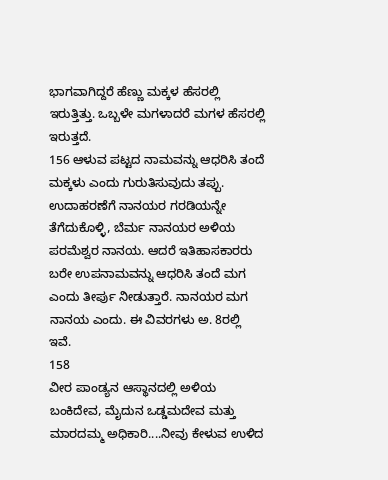ಭಾಗವಾಗಿದ್ದರೆ ಹೆಣ್ಣು ಮಕ್ಕಳ ಹೆಸರಲ್ಲಿ ಇರುತ್ತಿತ್ತು. ಒಬ್ಬಳೇ ಮಗಳಾದರೆ ಮಗಳ ಹೆಸರಲ್ಲಿ ಇರುತ್ತದೆ.
156 ಆಳುವ ಪಟ್ಟದ ನಾಮವನ್ನು ಆಧರಿಸಿ ತಂದೆ ಮಕ್ಕಳು ಎಂದು ಗುರುತಿಸುವುದು ತಪ್ಪು. ಉದಾಹರಣೆಗೆ ನಾನಯರ ಗರಡಿಯನ್ನೇ ತೆಗೆದುಕೊಳ್ಳಿ, ಬೆರ್ಮ ನಾನಯರ ಅಳಿಯ ಪರಮೆಶ್ವರ ನಾನಯ. ಆದರೆ ಇತಿಹಾಸಕಾರರು ಬರೇ ಉಪನಾಮವನ್ನು ಆಧರಿಸಿ ತಂದೆ ಮಗ ಎಂದು ತೀರ್ಪು ನೀಡುತ್ತಾರೆ. ನಾನಯರ ಮಗ ನಾನಯ ಎಂದು. ಈ ವಿವರಗಳು ಅ. 8ರಲ್ಲಿ ಇವೆ.
158
ವೀರ ಪಾಂಡ್ಯನ ಆಸ್ಥಾನದಲ್ಲಿ ಅಳಿಯ ಬಂಕಿದೇವ, ಮೈದುನ ಒಡ್ಡಮದೇವ ಮತ್ತು ಮಾರದಮ್ಮ ಅಧಿಕಾರಿ....ನೀವು ಕೇಳುವ ಉಳಿದ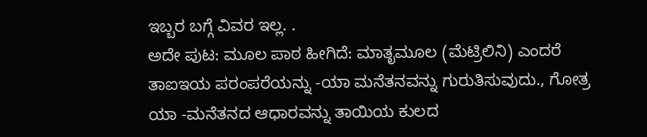ಇಬ್ಬರ ಬಗ್ಗೆ ವಿವರ ಇಲ್ಲ. .
ಅದೇ ಪುಟ: ಮೂಲ ಪಾಠ ಹೀಗಿದೆ: ಮಾತೃಮೂಲ (ಮೆಟ್ರಿಲಿನಿ) ಎಂದರೆ ತಾಐಇಯ ಪರಂಪರೆಯನ್ನು -ಯಾ ಮನೆತನವನ್ನು ಗುರುತಿಸುವುದು., ಗೋತ್ರ ಯಾ -ಮನೆತನದ ಆಧಾರವನ್ನು ತಾಯಿಯ ಕುಲದ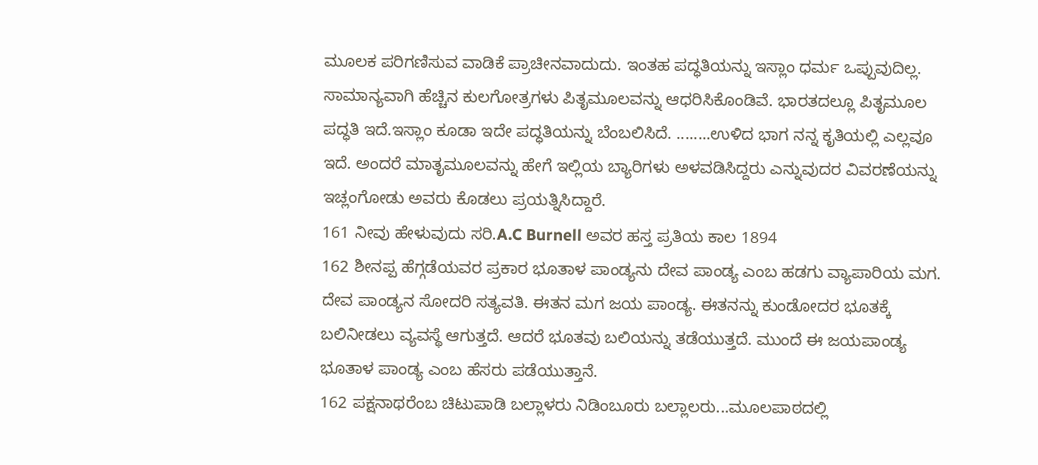ಮೂಲಕ ಪರಿಗಣಿಸುವ ವಾಡಿಕೆ ಪ್ರಾಚೀನವಾದುದು. ಇಂತಹ ಪದ್ಧತಿಯನ್ನು ಇಸ್ಲಾಂ ಧರ್ಮ ಒಪ್ಪುವುದಿಲ್ಲ. ಸಾಮಾನ್ಯವಾಗಿ ಹೆಚ್ಚಿನ ಕುಲಗೋತ್ರಗಳು ಪಿತೃಮೂಲವನ್ನು ಆಧರಿಸಿಕೊಂಡಿವೆ. ಭಾರತದಲ್ಲೂ ಪಿತೃಮೂಲ ಪದ್ಧತಿ ಇದೆ.ಇಸ್ಲಾಂ ಕೂಡಾ ಇದೇ ಪದ್ಧತಿಯನ್ನು ಬೆಂಬಲಿಸಿದೆ. ........ಉಳಿದ ಭಾಗ ನನ್ನ ಕೃತಿಯಲ್ಲಿ ಎಲ್ಲವೂ ಇದೆ. ಅಂದರೆ ಮಾತೃಮೂಲವನ್ನು ಹೇಗೆ ಇಲ್ಲಿಯ ಬ್ಯಾರಿಗಳು ಅಳವಡಿಸಿದ್ದರು ಎನ್ನುವುದರ ವಿವರಣೆಯನ್ನು ಇಚ್ಲಂಗೋಡು ಅವರು ಕೊಡಲು ಪ್ರಯತ್ನಿಸಿದ್ದಾರೆ.
161 ನೀವು ಹೇಳುವುದು ಸರಿ.A.C Burnell ಅವರ ಹಸ್ತ ಪ್ರತಿಯ ಕಾಲ 1894
162 ಶೀನಪ್ಪ ಹೆಗ್ಗಡೆಯವರ ಪ್ರಕಾರ ಭೂತಾಳ ಪಾಂಡ್ಯನು ದೇವ ಪಾಂಡ್ಯ ಎಂಬ ಹಡಗು ವ್ಯಾಪಾರಿಯ ಮಗ. ದೇವ ಪಾಂಡ್ಯನ ಸೋದರಿ ಸತ್ಯವತಿ. ಈತನ ಮಗ ಜಯ ಪಾಂಡ್ಯ. ಈತನನ್ನು ಕುಂಡೋದರ ಭೂತಕ್ಕೆ ಬಲಿನೀಡಲು ವ್ಯವಸ್ಥೆ ಆಗುತ್ತದೆ. ಆದರೆ ಭೂತವು ಬಲಿಯನ್ನು ತಡೆಯುತ್ತದೆ. ಮುಂದೆ ಈ ಜಯಪಾಂಡ್ಯ ಭೂತಾಳ ಪಾಂಡ್ಯ ಎಂಬ ಹೆಸರು ಪಡೆಯುತ್ತಾನೆ.
162 ಪಕ್ಷನಾಥರೆಂಬ ಚಿಟುಪಾಡಿ ಬಲ್ಲಾಳರು ನಿಡಿಂಬೂರು ಬಲ್ಲಾಲರು...ಮೂಲಪಾಠದಲ್ಲಿ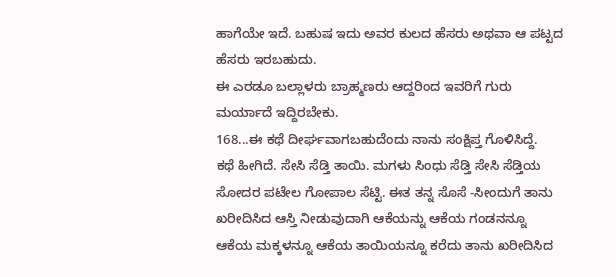ಹಾಗೆಯೇ ಇದೆ. ಬಹುಷ ಇದು ಅವರ ಕುಲದ ಹೆಸರು ಅಥವಾ ಆ ಪಟ್ಟದ ಹೆಸರು ಇರಬಹುದು.
ಈ ಎರಡೂ ಬಲ್ಲಾಳರು ಬ್ರಾಹ್ಮಣರು ಆದ್ದರಿಂದ ಇವರಿಗೆ ಗುರು ಮರ್ಯಾದೆ ಇದ್ದಿರಬೇಕು.
168...ಈ ಕಥೆ ದೀರ್ಘವಾಗಬಹುದೆಂದು ನಾನು ಸಂಕ್ಷಿಪ್ತ ಗೊಳಿಸಿದ್ದೆ.
ಕಥೆ ಹೀಗಿದೆ. ಸೇಸಿ ಸೆಡ್ತಿ ತಾಯಿ. ಮಗಳು ಸಿಂಧು ಸೆಡ್ತಿ ಸೇಸಿ ಸೆಡ್ತಿಯ ಸೋದರ ಪಟೇಲ ಗೋಪಾಲ ಸೆಟ್ಟಿ. ಈತ ತನ್ನ ಸೊಸೆ -ಸೀಂದುಗೆ ತಾನು ಖರೀದಿಸಿದ ಆಸ್ತಿ ನೀಡುವುದಾಗಿ ಆಕೆಯನ್ನು ಆಕೆಯ ಗಂಡನನ್ನೂ ಆಕೆಯ ಮಕ್ಕಳನ್ನೂ ಆಕೆಯ ತಾಯಿಯನ್ನೂ ಕರೆದು ತಾನು ಖರೀದಿಸಿದ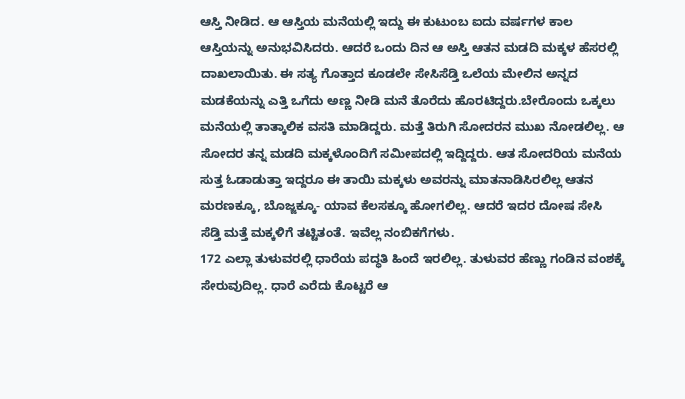ಆಸ್ತಿ ನೀಡಿದ. ಆ ಆಸ್ತಿಯ ಮನೆಯಲ್ಲಿ ಇದ್ದು ಈ ಕುಟುಂಬ ಐದು ವರ್ಷಗಳ ಕಾಲ ಆಸ್ತಿಯನ್ನು ಅನುಭವಿಸಿದರು. ಆದರೆ ಒಂದು ದಿನ ಆ ಅಸ್ತಿ ಆತನ ಮಡದಿ ಮಕ್ಕಳ ಹೆಸರಲ್ಲಿ ದಾಖಲಾಯಿತು. ಈ ಸತ್ಯ ಗೊತ್ತಾದ ಕೂಡಲೇ ಸೇಸಿಸೆಡ್ತಿ ಒಲೆಯ ಮೇಲಿನ ಅನ್ನದ ಮಡಕೆಯನ್ನು ಎತ್ತಿ ಒಗೆದು ಅಣ್ಣ ನೀಡಿ ಮನೆ ತೊರೆದು ಹೊರಟಿದ್ದರು.ಬೇರೊಂದು ಒಕ್ಕಲು ಮನೆಯಲ್ಲಿ ತಾತ್ಕಾಲಿಕ ವಸತಿ ಮಾಡಿದ್ದರು. ಮತ್ತೆ ತಿರುಗಿ ಸೋದರನ ಮುಖ ನೋಡಲಿಲ್ಲ. ಆ ಸೋದರ ತನ್ನ ಮಡದಿ ಮಕ್ಕಳೊಂದಿಗೆ ಸಮೀಪದಲ್ಲಿ ಇದ್ದಿದ್ದರು. ಆತ ಸೋದರಿಯ ಮನೆಯ ಸುತ್ತ ಓಡಾಡುತ್ತಾ ಇದ್ದರೂ ಈ ತಾಯಿ ಮಕ್ಕಳು ಅವರನ್ನು ಮಾತನಾಡಿಸಿರಲಿಲ್ಲ ಆತನ ಮರಣಕ್ಕೂ, ಬೊಜ್ಜಕ್ಕೂ- ಯಾವ ಕೆಲಸಕ್ಕೂ ಹೋಗಲಿಲ್ಲ. ಆದರೆ ಇದರ ದೋಷ ಸೇಸಿ ಸೆಡ್ತಿ ಮತ್ತೆ ಮಕ್ಕಳಿಗೆ ತಟ್ಟಿತಂತೆ. ಇವೆಲ್ಲ ನಂಬಿಕಗೆಗಳು.
172 ಎಲ್ಲಾ ತುಳುವರಲ್ಲಿ ಧಾರೆಯ ಪದ್ಧತಿ ಹಿಂದೆ ಇರಲಿಲ್ಲ. ತುಳುವರ ಹೆಣ್ಣು ಗಂಡಿನ ವಂಶಕ್ಕೆ ಸೇರುವುದಿಲ್ಲ. ಧಾರೆ ಎರೆದು ಕೊಟ್ಟರೆ ಆ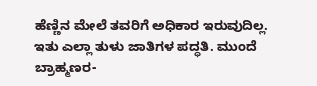ಹೆಣ್ಣಿನ ಮೇಲೆ ತವರಿಗೆ ಅಧಿಕಾರ ಇರುವುದಿಲ್ಲ. ಇತು ಎಲ್ಲಾ ತುಳು ಜಾತಿಗಳ ಪದ್ಧತಿ. ಮುಂದೆ ಬ್ರಾಹ್ಮಣರ-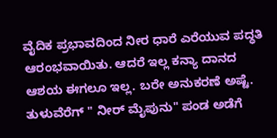ವೈದಿಕ ಪ್ರಭಾವದಿಂದ ನೀರ ಧಾರೆ ಎರೆಯುವ ಪದ್ಧತಿ ಆರಂಭವಾಯಿತು. ಆದರೆ ಇಲ್ಲ ಕನ್ಯಾ ದಾನದ ಆಶಯ ಈಗಲೂ ಇಲ್ಲ. ಬರೇ ಅನುಕರಣೆ ಅಷ್ಟೆ. ತುಳುವೆರೆಗ್ " ನೀರ್ ಮೈಪುನು" ಪಂಡ ಅಡೆಗೆ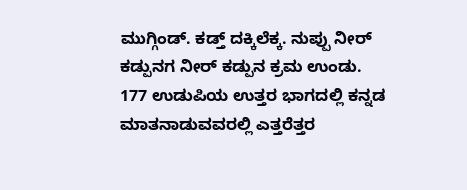ಮುಗ್ಗಿಂಡ್. ಕಡ್ತ್ ದಕ್ಕಿಲೆಕ್ಕ. ನುಪ್ಪು ನೀರ್ ಕಡ್ಪುನಗ ನೀರ್ ಕಡ್ಪುನ ಕ್ರಮ ಉಂಡು.
177 ಉಡುಪಿಯ ಉತ್ತರ ಭಾಗದಲ್ಲಿ ಕನ್ನಡ ಮಾತನಾಡುವವರಲ್ಲಿ ಎತ್ತರೆತ್ತರ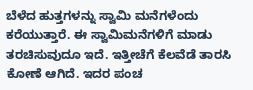ಬೆಳೆದ ಹುತ್ತಗಳನ್ನು ಸ್ವಾಮಿ ಮನೆಗಳೆಂದು ಕರೆಯುತ್ತಾರೆ. ಈ ಸ್ವಾಮಿಮನೆಗಳಿಗೆ ಮಾಡು ತರಚಿಸುವುದೂ ಇದೆ. ಇತ್ತೀಚೆಗೆ ಕೆಲವೆಡೆ ತಾರಸಿ ಕೋಣೆ ಆಗಿದೆ. ಇದರ ಪಂಚ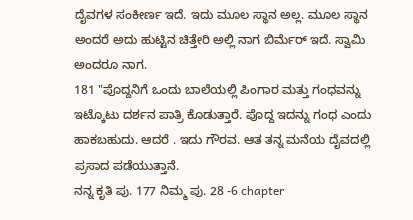ದೈವಗಳ ಸಂಕೀರ್ಣ ಇದೆ. ಇದು ಮೂಲ ಸ್ಥಾನ ಅಲ್ಲ. ಮೂಲ ಸ್ಥಾನ ಅಂದರೆ ಅದು ಹುಟ್ಟಿನ ಚಿತ್ತೇರಿ ಅಲ್ಲಿ ನಾಗ ಬಿರ್ಮೆರ್ ಇದೆ. ಸ್ವಾಮಿ ಅಂದರೂ ನಾಗ.
181 "ಪೊದ್ದನಿಗೆ ಒಂದು ಬಾಲೆಯಲ್ಲಿ ಪಿಂಗಾರ ಮತ್ತು ಗಂಧವನ್ನು ಇಟ್ಕೊಟು ದರ್ಶನ ಪಾತ್ರಿ ಕೊಡುತ್ತಾರೆ. ಪೊದ್ದ ಇದನ್ನು ಗಂಧ ಎಂದು ಹಾಕಬಹುದು. ಆದರೆ . ಇದು ಗೌರವ. ಆತ ತನ್ನ ಮನೆಯ ದೈವದಲ್ಲಿ ಪ್ರಸಾದ ಪಡೆಯುತ್ತಾನೆ.
ನನ್ನ ಕೃತಿ ಪು. 177 ನಿಮ್ಮ ಪು. 28 -6 chapter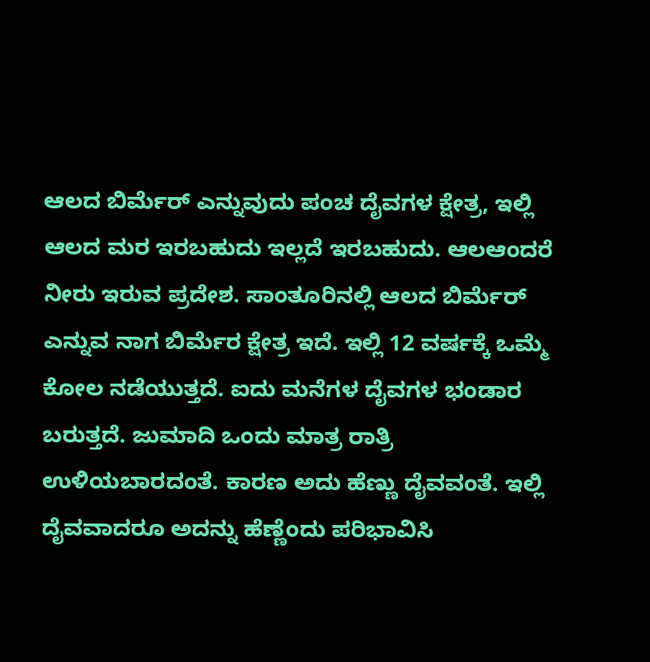ಆಲದ ಬಿರ್ಮೆರ್ ಎನ್ನುವುದು ಪಂಚ ದೈವಗಳ ಕ್ಷೇತ್ರ, ಇಲ್ಲಿ ಆಲದ ಮರ ಇರಬಹುದು ಇಲ್ಲದೆ ಇರಬಹುದು. ಆಲಆಂದರೆ ನೀರು ಇರುವ ಪ್ರದೇಶ. ಸಾಂತೂರಿನಲ್ಲಿ ಆಲದ ಬಿರ್ಮೆರ್ ಎನ್ನುವ ನಾಗ ಬಿರ್ಮೆರ ಕ್ಷೇತ್ರ ಇದೆ. ಇಲ್ಲಿ 12 ವರ್ಷಕ್ಕೆ ಒಮ್ಮೆ ಕೋಲ ನಡೆಯುತ್ತದೆ. ಐದು ಮನೆಗಳ ದೈವಗಳ ಭಂಡಾರ ಬರುತ್ತದೆ. ಜುಮಾದಿ ಒಂದು ಮಾತ್ರ ರಾತ್ರಿ ಉಳಿಯಬಾರದಂತೆ. ಕಾರಣ ಅದು ಹೆಣ್ಣು ದೈವವಂತೆ. ಇಲ್ಲಿ ದೈವವಾದರೂ ಅದನ್ನು ಹೆಣ್ಣೆಂದು ಪರಿಭಾವಿಸಿ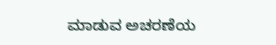ಮಾಡುವ ಅಚರಣೆಯ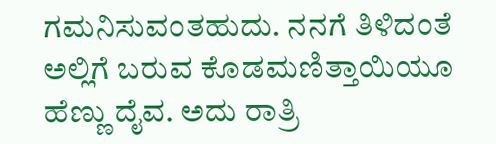ಗಮನಿಸುವಂತಹುದು. ನನಗೆ ತಿಳಿದಂತೆ ಅಲ್ಲಿಗೆ ಬರುವ ಕೊಡಮಣಿತ್ತಾಯಿಯೂ ಹೆಣ್ಣು ದೈವ. ಅದು ರಾತ್ರಿ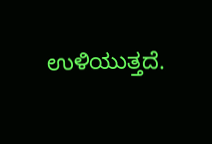ಉಳಿಯುತ್ತದೆ.